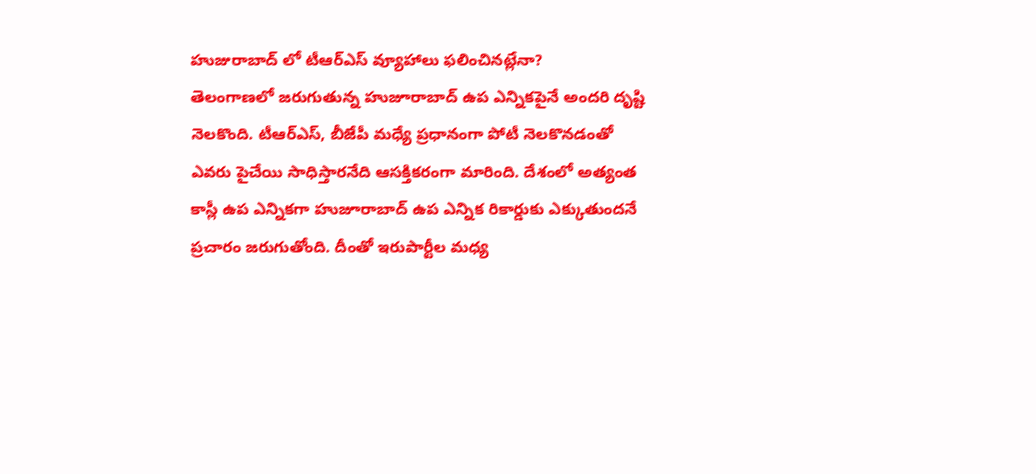హుజురాబాద్ లో టీఆర్ఎస్ వ్యూహాలు ఫలించినట్లేనా?
తెలంగాణలో జరుగుతున్న హుజూరాబాద్ ఉప ఎన్నికపైనే అందరి దృష్టి నెలకొంది. టీఆర్ఎస్, బీజేపీ మధ్యే ప్రధానంగా పోటీ నెలకొనడంతో ఎవరు పైచేయి సాధిస్తారనేది ఆసక్తికరంగా మారింది. దేశంలో అత్యంత కాస్లీ ఉప ఎన్నికగా హుజూరాబాద్ ఉప ఎన్నిక రికార్డుకు ఎక్కుతుందనే ప్రచారం జరుగుతోంది. దీంతో ఇరుపార్టీల మధ్య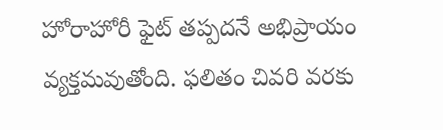హోరాహోరీ ఫైట్ తప్పదనే అభిప్రాయం వ్యక్తమవుతోంది. ఫలితం చివరి వరకు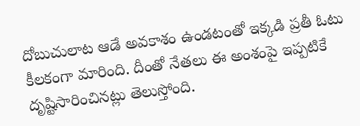దోబుచులాట ఆడే అవకాశం ఉండటంతో ఇక్కడి ప్రతీ ఓటు కీలకంగా మారింది. దీంతో నేతలు ఈ అంశంపై ఇప్పటికే దృష్టిసారించినట్లు తెలుస్తోంది.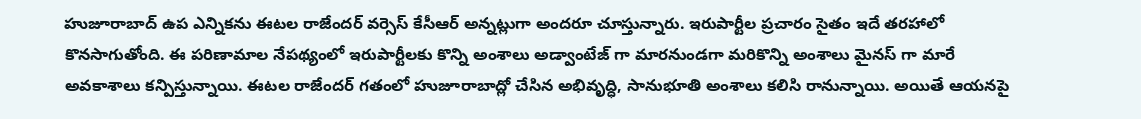హుజూరాబాద్ ఉప ఎన్నికను ఈటల రాజేందర్ వర్సెస్ కేసీఆర్ అన్నట్లుగా అందరూ చూస్తున్నారు. ఇరుపార్టీల ప్రచారం సైతం ఇదే తరహాలో కొనసాగుతోంది. ఈ పరిణామాల నేపథ్యంలో ఇరుపార్టీలకు కొన్ని అంశాలు అడ్వాంటేజ్ గా మారనుండగా మరికొన్ని అంశాలు మైనస్ గా మారే అవకాశాలు కన్పిస్తున్నాయి. ఈటల రాజేందర్ గతంలో హుజూరాబాద్లో చేసిన అభివృద్ధి, సానుభూతి అంశాలు కలిసి రానున్నాయి. అయితే ఆయనపై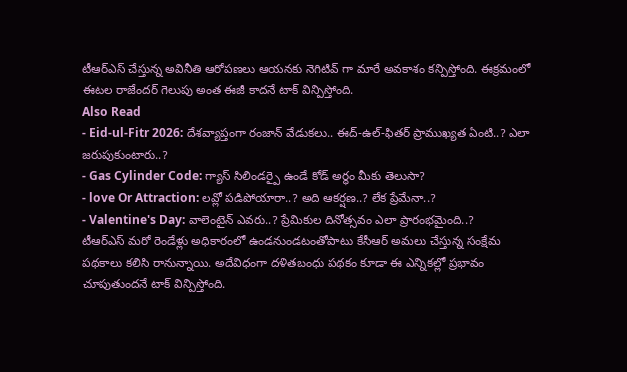టీఆర్ఎస్ చేస్తున్న అవినీతి ఆరోపణలు ఆయనకు నెగిటివ్ గా మారే అవకాశం కన్పిస్తోంది. ఈక్రమంలో ఈటల రాజేందర్ గెలుపు అంత ఈజీ కాదనే టాక్ విన్పిస్తోంది.
Also Read
- Eid-ul-Fitr 2026: దేశవ్యాప్తంగా రంజాన్ వేడుకలు.. ఈద్-ఉల్-ఫితర్ ప్రాముఖ్యత ఏంటి..? ఎలా జరుపుకుంటారు..?
- Gas Cylinder Code: గ్యాస్ సిలిండర్పై ఉండే కోడ్ అర్థం మీకు తెలుసా?
- love Or Attraction: లవ్లో పడిపోయారా..? అది ఆకర్షణ..? లేక ప్రేమేనా..?
- Valentine's Day: వాలెంటైన్ ఎవరు..? ప్రేమికుల దినోత్సవం ఎలా ప్రారంభమైంది..?
టీఆర్ఎస్ మరో రెండేళ్లు అధికారంలో ఉండనుండటంతోపాటు కేసీఆర్ అమలు చేస్తున్న సంక్షేమ పథకాలు కలిసి రానున్నాయి. అదేవిధంగా దళితబంధు పథకం కూడా ఈ ఎన్నికల్లో ప్రభావం చూపుతుందనే టాక్ విన్పిస్తోంది.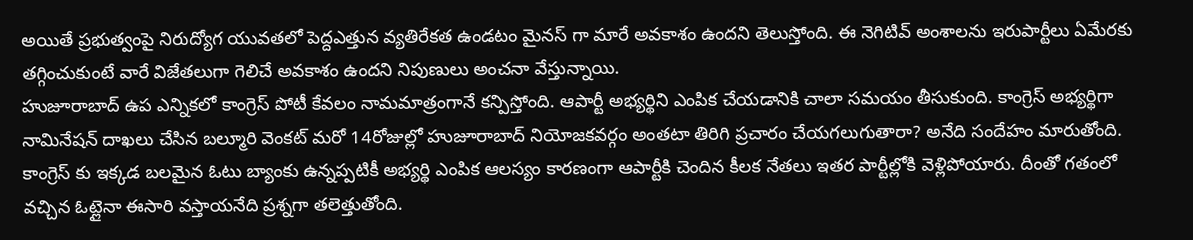అయితే ప్రభుత్వంపై నిరుద్యోగ యువతలో పెద్దఎత్తున వ్యతిరేకత ఉండటం మైనస్ గా మారే అవకాశం ఉందని తెలుస్తోంది. ఈ నెగిటివ్ అంశాలను ఇరుపార్టీలు ఏమేరకు తగ్గించుకుంటే వారే విజేతలుగా గెలిచే అవకాశం ఉందని నిపుణులు అంచనా వేస్తున్నాయి.
హుజూరాబాద్ ఉప ఎన్నికలో కాంగ్రెస్ పోటీ కేవలం నామమాత్రంగానే కన్పిస్తోంది. ఆపార్టీ అభ్యర్థిని ఎంపిక చేయడానికి చాలా సమయం తీసుకుంది. కాంగ్రెస్ అభ్యర్థిగా నామినేషన్ దాఖలు చేసిన బల్మూరి వెంకట్ మరో 14రోజుల్లో హుజూరాబాద్ నియోజకవర్గం అంతటా తిరిగి ప్రచారం చేయగలుగుతారా? అనేది సందేహం మారుతోంది. కాంగ్రెస్ కు ఇక్కడ బలమైన ఓటు బ్యాంకు ఉన్నప్పటికీ అభ్యర్థి ఎంపిక ఆలస్యం కారణంగా ఆపార్టీకి చెందిన కీలక నేతలు ఇతర పార్టీల్లోకి వెళ్లిపోయారు. దీంతో గతంలో వచ్చిన ఓట్లైనా ఈసారి వస్తాయనేది ప్రశ్నగా తలెత్తుతోంది.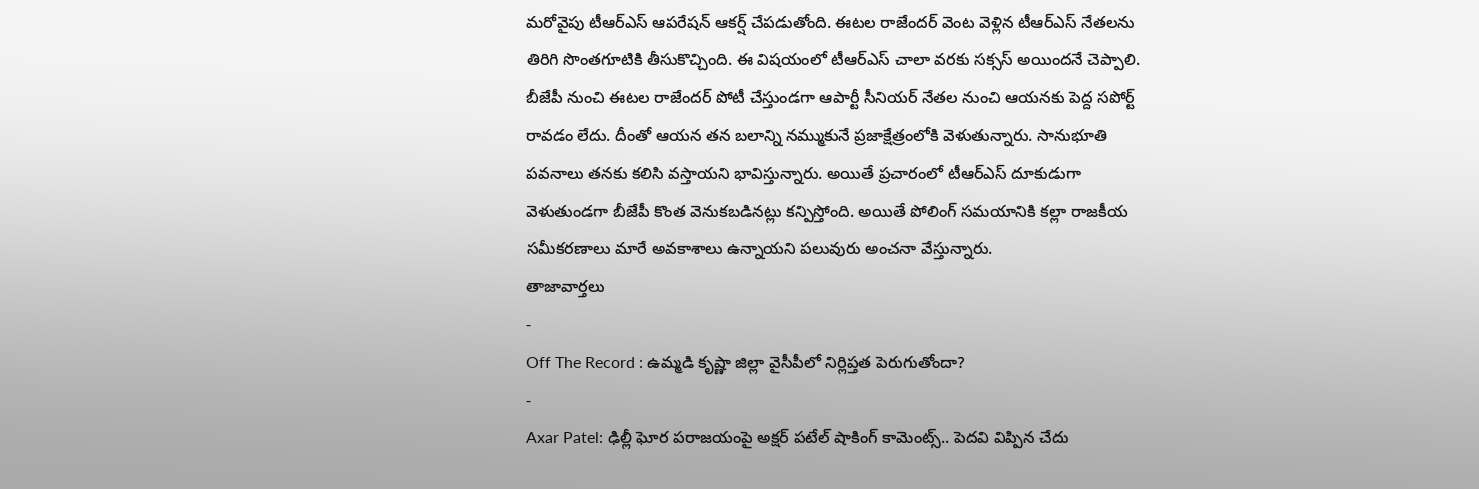మరోవైపు టీఆర్ఎస్ ఆపరేషన్ ఆకర్ష్ చేపడుతోంది. ఈటల రాజేందర్ వెంట వెళ్లిన టీఆర్ఎస్ నేతలను తిరిగి సొంతగూటికి తీసుకొచ్చింది. ఈ విషయంలో టీఆర్ఎస్ చాలా వరకు సక్సస్ అయిందనే చెప్పాలి. బీజేపీ నుంచి ఈటల రాజేందర్ పోటీ చేస్తుండగా ఆపార్టీ సీనియర్ నేతల నుంచి ఆయనకు పెద్ద సపోర్ట్ రావడం లేదు. దీంతో ఆయన తన బలాన్ని నమ్ముకునే ప్రజాక్షేత్రంలోకి వెళుతున్నారు. సానుభూతి పవనాలు తనకు కలిసి వస్తాయని భావిస్తున్నారు. అయితే ప్రచారంలో టీఆర్ఎస్ దూకుడుగా వెళుతుండగా బీజేపీ కొంత వెనుకబడినట్లు కన్పిస్తోంది. అయితే పోలింగ్ సమయానికి కల్లా రాజకీయ సమీకరణాలు మారే అవకాశాలు ఉన్నాయని పలువురు అంచనా వేస్తున్నారు.
తాజావార్తలు
-
Off The Record : ఉమ్మడి కృష్ణా జిల్లా వైసీపీలో నిర్లిప్తత పెరుగుతోందా?
-
Axar Patel: ఢిల్లీ ఘోర పరాజయంపై అక్షర్ పటేల్ షాకింగ్ కామెంట్స్.. పెదవి విప్పిన చేదు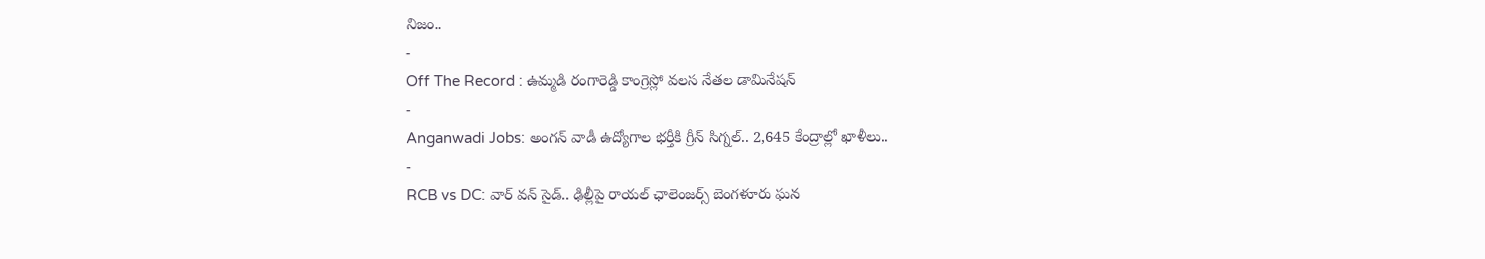నిజం..
-
Off The Record : ఉమ్మడి రంగారెడ్డి కాంగ్రెస్లో వలస నేతల డామినేషన్
-
Anganwadi Jobs: అంగన్ వాడీ ఉద్యోగాల భర్తీకి గ్రీన్ సిగ్నల్.. 2,645 కేంద్రాల్లో ఖాళీలు..
-
RCB vs DC: వార్ వన్ సైడ్.. ఢిల్లీపై రాయల్ ఛాలెంజర్స్ బెంగళూరు ఘన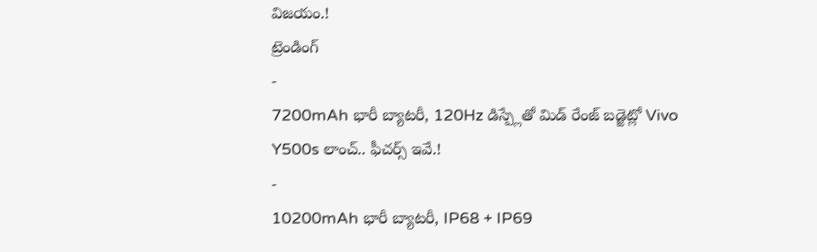విజయం.!
ట్రెండింగ్
-
7200mAh భారీ బ్యాటరీ, 120Hz డిస్ప్లేతో మిడ్ రేంజ్ బడ్జెట్లో Vivo Y500s లాంచ్.. ఫీచర్స్ ఇవే.!
-
10200mAh భారీ బ్యాటరీ, IP68 + IP69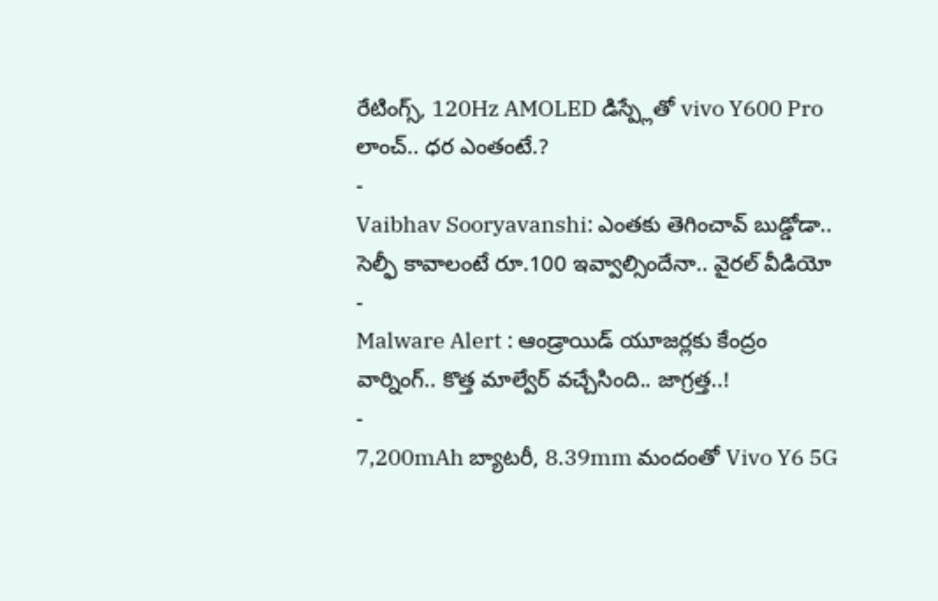రేటింగ్స్, 120Hz AMOLED డిస్ప్లేతో vivo Y600 Pro లాంచ్.. ధర ఎంతంటే.?
-
Vaibhav Sooryavanshi: ఎంతకు తెగించావ్ బుడ్డోడా.. సెల్ఫీ కావాలంటే రూ.100 ఇవ్వాల్సిందేనా.. వైరల్ వీడియో
-
Malware Alert : ఆండ్రాయిడ్ యూజర్లకు కేంద్రం వార్నింగ్.. కొత్త మాల్వేర్ వచ్చేసింది.. జాగ్రత్త..!
-
7,200mAh బ్యాటరీ, 8.39mm మందంతో Vivo Y6 5G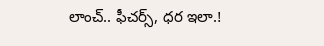లాంచ్.. ఫీచర్స్, ధర ఇలా.!